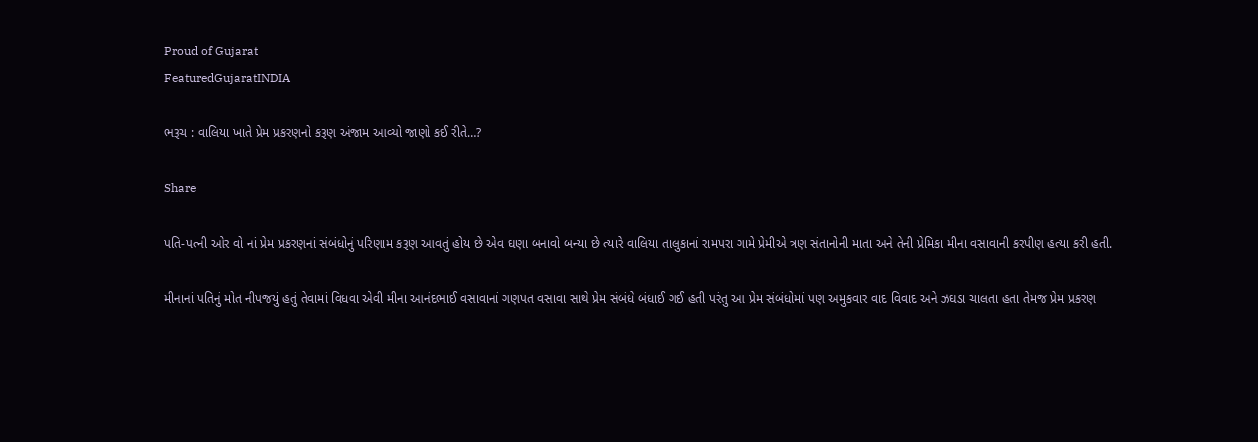Proud of Gujarat
FeaturedGujaratINDIA

ભરૂચ : વાલિયા ખાતે પ્રેમ પ્રકરણનો કરૂણ અંજામ આવ્યો જાણો કઈ રીતે…?

Share

પતિ-પત્ની ઓર વો નાં પ્રેમ પ્રકરણનાં સંબંધોનું પરિણામ કરૂણ આવતું હોય છે એવ ઘણા બનાવો બન્યા છે ત્યારે વાલિયા તાલુકાનાં રામપરા ગામે પ્રેમીએ ત્રણ સંતાનોની માતા અને તેની પ્રેમિકા મીના વસાવાની કરપીણ હત્યા કરી હતી.

મીનાનાં પતિનું મોત નીપજયું હતું તેવામાં વિધવા એવી મીના આનંદભાઈ વસાવાનાં ગણપત વસાવા સાથે પ્રેમ સંબંધે બંધાઈ ગઈ હતી પરંતુ આ પ્રેમ સંબંધોમાં પણ અમુકવાર વાદ વિવાદ અને ઝઘડા ચાલતા હતા તેમજ પ્રેમ પ્રકરણ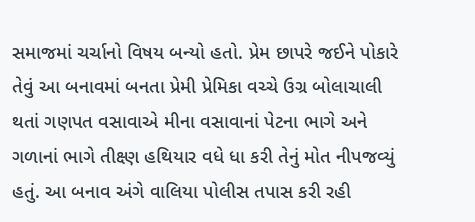સમાજમાં ચર્ચાનો વિષય બન્યો હતો. પ્રેમ છાપરે જઈને પોકારે તેવું આ બનાવમાં બનતા પ્રેમી પ્રેમિકા વચ્ચે ઉગ્ર બોલાચાલી થતાં ગણપત વસાવાએ મીના વસાવાનાં પેટના ભાગે અને ગળાનાં ભાગે તીક્ષ્ણ હથિયાર વધે ધા કરી તેનું મોત નીપજવ્યું હતું. આ બનાવ અંગે વાલિયા પોલીસ તપાસ કરી રહી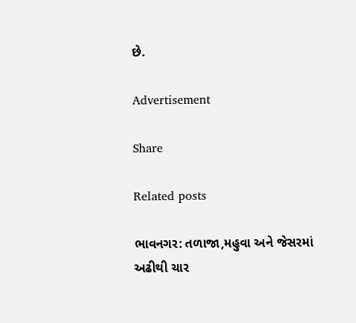છે.

Advertisement

Share

Related posts

ભાવનગર: તળાજા,મહુવા અને જેસરમાં અઢીથી ચાર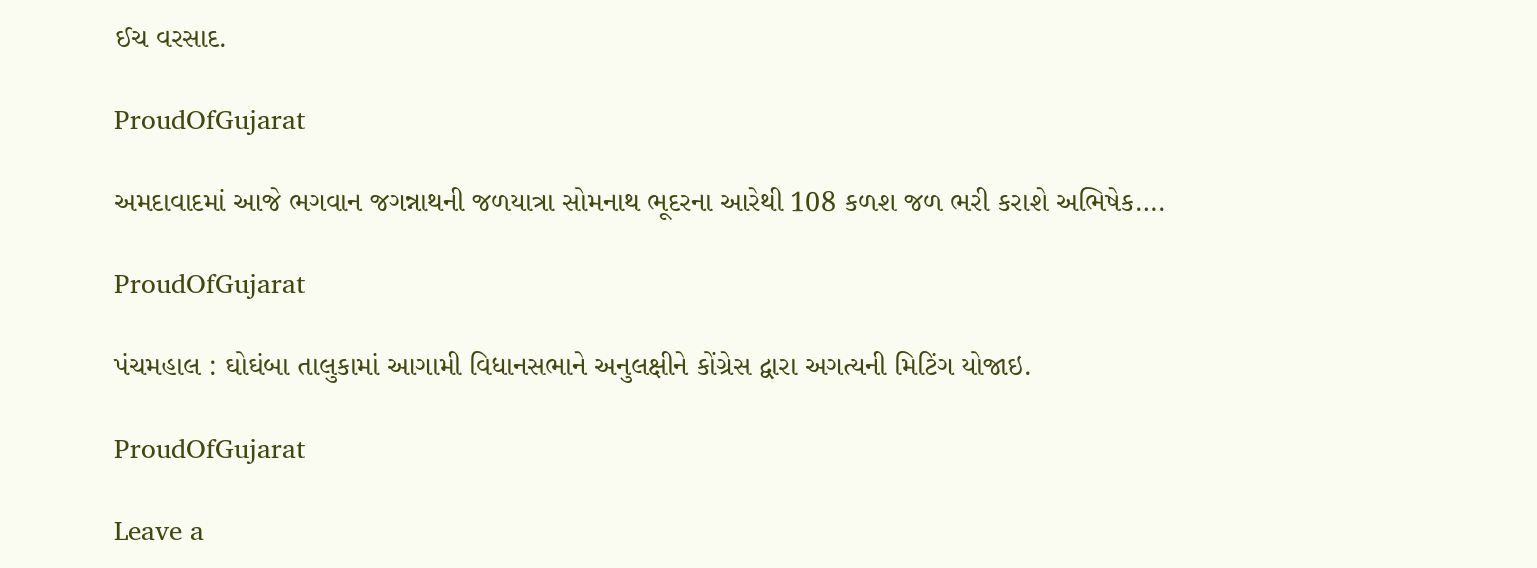ઈચ વરસાદ.

ProudOfGujarat

અમદાવાદમાં આજે ભગવાન જગન્નાથની જળયાત્રા સોમનાથ ભૂદરના આરેથી 108 કળશ જળ ભરી કરાશે અભિષેક….

ProudOfGujarat

પંચમહાલ : ઘોઘંબા તાલુકામાં આગામી વિધાનસભાને અનુલક્ષીને કોંગ્રેસ દ્વારા અગત્યની મિટિંગ યોજાઇ.

ProudOfGujarat

Leave a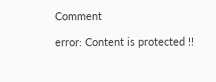Comment

error: Content is protected !!